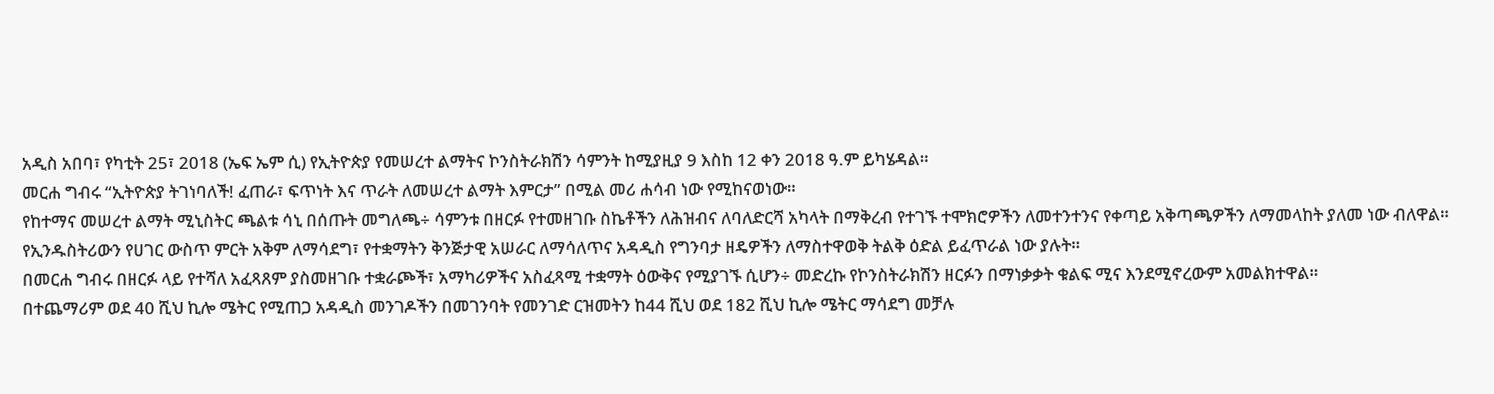አዲስ አበባ፣ የካቲት 25፣ 2018 (ኤፍ ኤም ሲ) የኢትዮጵያ የመሠረተ ልማትና ኮንስትራክሽን ሳምንት ከሚያዚያ 9 እስከ 12 ቀን 2018 ዓ.ም ይካሄዳል።
መርሐ ግብሩ “ኢትዮጵያ ትገነባለች! ፈጠራ፣ ፍጥነት እና ጥራት ለመሠረተ ልማት እምርታ” በሚል መሪ ሐሳብ ነው የሚከናወነው።
የከተማና መሠረተ ልማት ሚኒስትር ጫልቱ ሳኒ በሰጡት መግለጫ÷ ሳምንቱ በዘርፉ የተመዘገቡ ስኬቶችን ለሕዝብና ለባለድርሻ አካላት በማቅረብ የተገኙ ተሞክሮዎችን ለመተንተንና የቀጣይ አቅጣጫዎችን ለማመላከት ያለመ ነው ብለዋል።
የኢንዱስትሪውን የሀገር ውስጥ ምርት አቅም ለማሳደግ፣ የተቋማትን ቅንጅታዊ አሠራር ለማሳለጥና አዳዲስ የግንባታ ዘዴዎችን ለማስተዋወቅ ትልቅ ዕድል ይፈጥራል ነው ያሉት።
በመርሐ ግብሩ በዘርፉ ላይ የተሻለ አፈጻጸም ያስመዘገቡ ተቋራጮች፣ አማካሪዎችና አስፈጻሚ ተቋማት ዕውቅና የሚያገኙ ሲሆን÷ መድረኩ የኮንስትራክሽን ዘርፉን በማነቃቃት ቁልፍ ሚና እንደሚኖረውም አመልክተዋል።
በተጨማሪም ወደ 40 ሺህ ኪሎ ሜትር የሚጠጋ አዳዲስ መንገዶችን በመገንባት የመንገድ ርዝመትን ከ44 ሺህ ወደ 182 ሺህ ኪሎ ሜትር ማሳደግ መቻሉ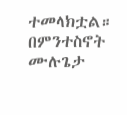ተመላክቷል።
በምንተስኖት ሙሉጌታ